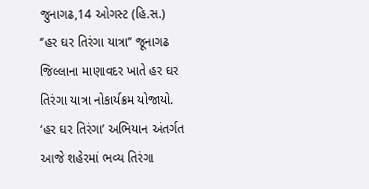જુનાગઢ,14 ઓગસ્ટ (હિ.સ.) ‘’હર ઘર તિરંગા યાત્રા’’ જૂનાગઢ જિલ્લાના માણાવદર ખાતે હર ઘર તિરંગા યાત્રા નોકાર્યક્રમ યોજાયો. ‘હર ઘર તિરંગા’ અભિયાન અંતર્ગત આજે શહેરમાં ભવ્ય તિરંગા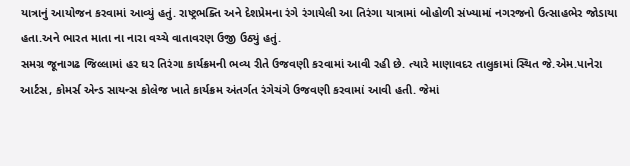યાત્રાનું આયોજન કરવામાં આવ્યું હતું. રાષ્ટ્રભક્તિ અને દેશપ્રેમના રંગે રંગાયેલી આ તિરંગા યાત્રામાં બોહોળી સંખ્યામાં નગરજનો ઉત્સાહભેર જોડાયા હતા.અને ભારત માતા ના નારા વચ્ચે વાતાવરણ ઉજી ઉઠ્યું હતું.
સમગ્ર જૂનાગઢ જિલ્લામાં હર ઘર તિરંગા કાર્યક્રમની ભવ્ય રીતે ઉજવણી કરવામાં આવી રહી છે. ત્યારે માણાવદર તાલુકામાં સ્થિત જે.એમ.પાનેરા આર્ટસ, કોમર્સ એન્ડ સાયન્સ કોલેજ ખાતે કાર્યક્રમ અંતર્ગત રંગેચંગે ઉજવણી કરવામાં આવી હતી. જેમાં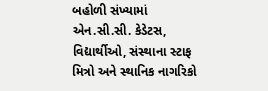બહોળી સંખ્યામાં એન.સી.સી. કેડેટસ, વિદ્યાર્થીઓ, સંસ્થાના સ્ટાફ મિત્રો અને સ્થાનિક નાગરિકો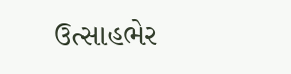ઉત્સાહભેર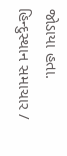જોડાયા હતા.
હિન્દુસ્થાન સમાચાર /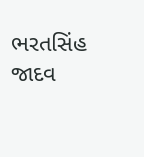ભરતસિંહ જાદવ